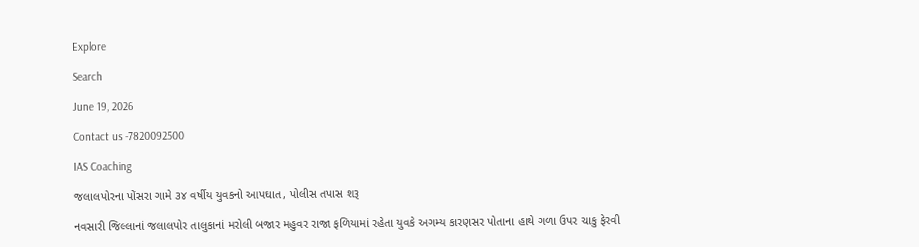Explore

Search

June 19, 2026

Contact us -7820092500

IAS Coaching

જલાલપોરના પોંસરા ગામે ૩૪ વર્ષીય યુવકનો આપઘાત, પોલીસ તપાસ શરૂ

નવસારી જિલ્લાનાં જલાલપોર તાલુકાનાં મરોલી બજાર મહુવર રાજા ફળિયામાં રહેતા યુવકે અગમ્ય કારણસર પોતાના હાથે ગળા ઉપર ચાકુ ફેરવી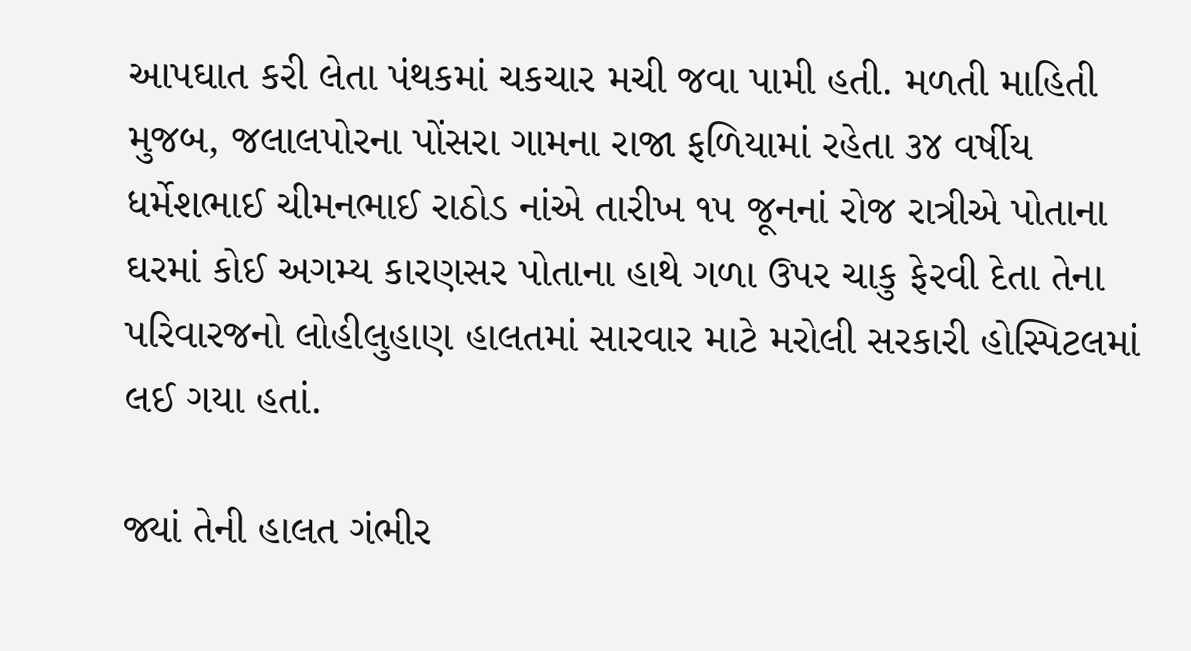આપઘાત કરી લેતા પંથકમાં ચકચાર મચી જવા પામી હતી. મળતી માહિતી મુજબ, જલાલપોરના પોંસરા ગામના રાજા ફળિયામાં રહેતા ૩૪ વર્ષીય ધર્મેશભાઈ ચીમનભાઈ રાઠોડ નાંએ તારીખ ૧૫ જૂનનાં રોજ રાત્રીએ પોતાના ઘરમાં કોઈ અગમ્ય કારણસર પોતાના હાથે ગળા ઉપર ચાકુ ફેરવી દેતા તેના પરિવારજનો લોહીલુહાણ હાલતમાં સારવાર માટે મરોલી સરકારી હોસ્પિટલમાં લઈ ગયા હતાં.

જ્યાં તેની હાલત ગંભીર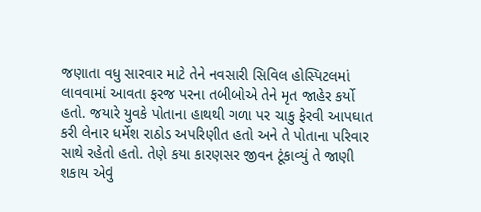જણાતા વધુ સારવાર માટે તેને નવસારી સિવિલ હોસ્પિટલમાં લાવવામાં આવતા ફરજ પરના તબીબોએ તેને મૃત જાહેર કર્યો હતો. જયારે યુવકે પોતાના હાથથી ગળા પર ચાકુ ફેરવી આપઘાત કરી લેનાર ધર્મેશ રાઠોડ અપરિણીત હતો અને તે પોતાના પરિવાર સાથે રહેતો હતો. તેણે કયા કારણસર જીવન ટૂંકાવ્યું તે જાણી શકાય એવું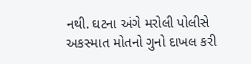નથી. ઘટના અંગે મરોલી પોલીસે અકસ્માત મોતનો ગુનો દાખલ કરી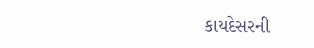કાયદેસરની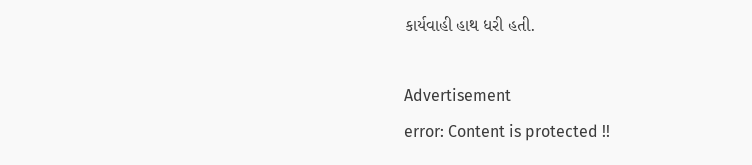કાર્યવાહી હાથ ધરી હતી.

Advertisement
error: Content is protected !!